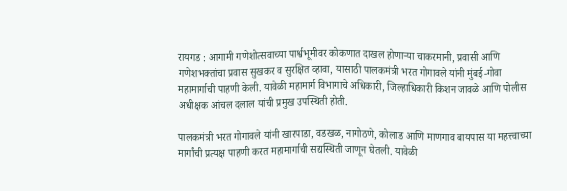रायगड : आगामी गणेशोत्सवाच्या पार्श्वभूमीवर कोकणात दाखल होणाऱ्या चाकरमानी, प्रवासी आणि गणेशभक्तांचा प्रवास सुखकर व सुरक्षित व्हावा, यासाठी पालकमंत्री भरत गोगावले यांनी मुंबई-गोवा महामार्गाची पाहणी केली. यावेळी महामार्ग विभागाचे अधिकारी, जिल्हाधिकारी किशन जावळे आणि पोलीस अधीक्षक आंचल दलाल यांची प्रमुख उपस्थिती होती.

पालकमंत्री भरत गोगावले यांनी खारपाडा, वडखळ, नागोठणे, कोलाड आणि माणगाव बायपास या महत्त्वाच्या मार्गांची प्रत्यक्ष पाहणी करत महामार्गाची सद्यस्थिती जाणून घेतली. यावेळी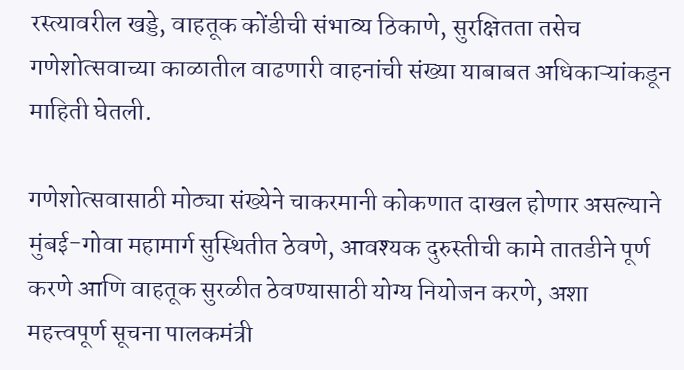रस्त्यावरील खड्डे, वाहतूक कोंडीची संभाव्य ठिकाणे, सुरक्षितता तसेच गणेशोत्सवाच्या काळातील वाढणारी वाहनांची संख्या याबाबत अधिकाऱ्यांकडून माहिती घेतली.

गणेशोत्सवासाठी मोठ्या संख्येने चाकरमानी कोकणात दाखल होणार असल्याने मुंबई-गोवा महामार्ग सुस्थितीत ठेवणे, आवश्यक दुरुस्तीची कामे तातडीने पूर्ण करणे आणि वाहतूक सुरळीत ठेवण्यासाठी योग्य नियोजन करणे, अशा महत्त्वपूर्ण सूचना पालकमंत्री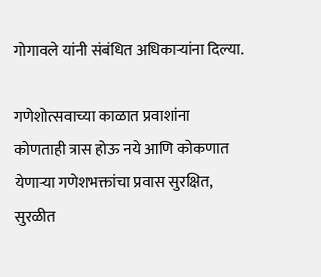गोगावले यांनी संबंधित अधिकाऱ्यांना दिल्या.

गणेशोत्सवाच्या काळात प्रवाशांना कोणताही त्रास होऊ नये आणि कोकणात येणाऱ्या गणेशभक्तांचा प्रवास सुरक्षित, सुरळीत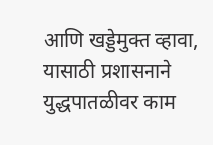आणि खड्डेमुक्त व्हावा, यासाठी प्रशासनाने युद्धपातळीवर काम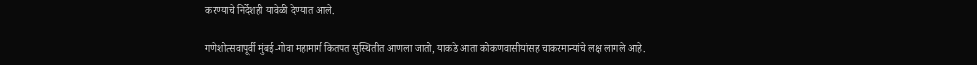करण्याचे निर्देशही यावेळी देण्यात आले.

गणेशोत्सवापूर्वी मुंबई-गोवा महामार्ग कितपत सुस्थितीत आणला जातो, याकडे आता कोकणवासीयांसह चाकरमान्यांचे लक्ष लागले आहे.